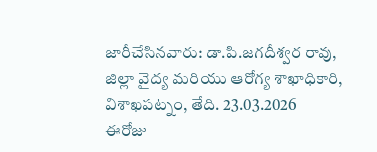జారీచేసినవారు: డా.పి.జగదీశ్వర రావు, జిల్లా వైద్య మరియు ఆరోగ్య శాఖాధికారి, విశాఖపట్నం, తేది. 23.03.2026
ఈరోజు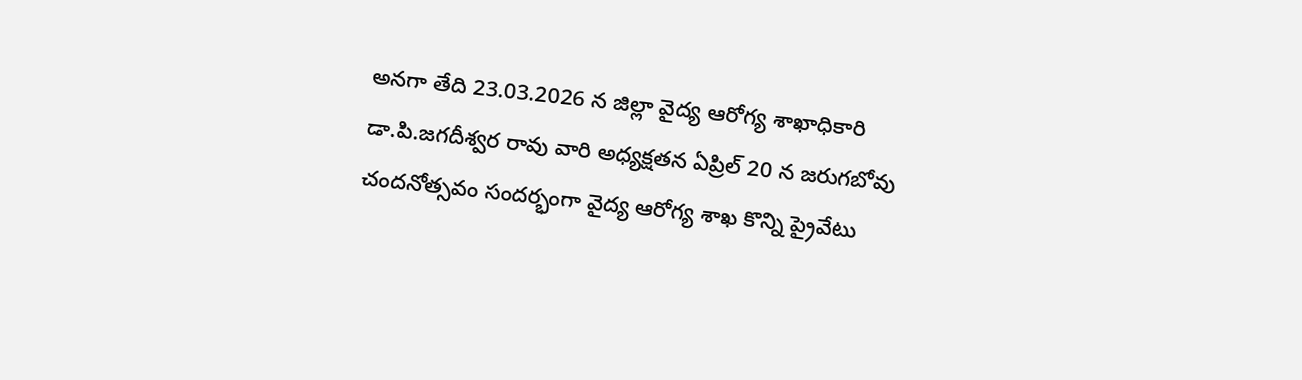అనగా తేది 23.03.2026 న జిల్లా వైద్య ఆరోగ్య శాఖాధికారి డా.పి.జగదీశ్వర రావు వారి అధ్యక్షతన ఏప్రిల్ 20 న జరుగబోవు చందనోత్సవం సందర్భంగా వైద్య ఆరోగ్య శాఖ కొన్ని ప్రైవేటు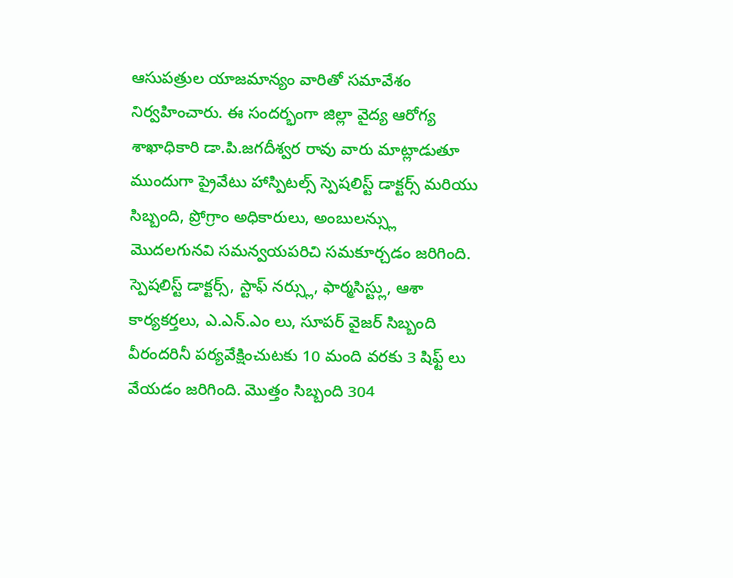ఆసుపత్రుల యాజమాన్యం వారితో సమావేశం నిర్వహించారు. ఈ సందర్భంగా జిల్లా వైద్య ఆరోగ్య శాఖాధికారి డా.పి.జగదీశ్వర రావు వారు మాట్లాడుతూ ముందుగా ప్రైవేటు హాస్పిటల్స్ స్పెషలిస్ట్ డాక్టర్స్ మరియు సిబ్బంది, ప్రోగ్రాం అధికారులు, అంబులన్స్లు మొదలగునవి సమన్వయపరిచి సమకూర్చడం జరిగింది. స్పెషలిస్ట్ డాక్టర్స్, స్టాఫ్ నర్స్లు, ఫార్మసిస్ట్లు, ఆశా కార్యకర్తలు, ఎ.ఎన్.ఎం లు, సూపర్ వైజర్ సిబ్బంది వీరందరినీ పర్యవేక్షించుటకు 10 మంది వరకు 3 షిఫ్ట్ లు వేయడం జరిగింది. మొత్తం సిబ్బంది 304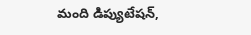మంది డిప్యుటేషన్,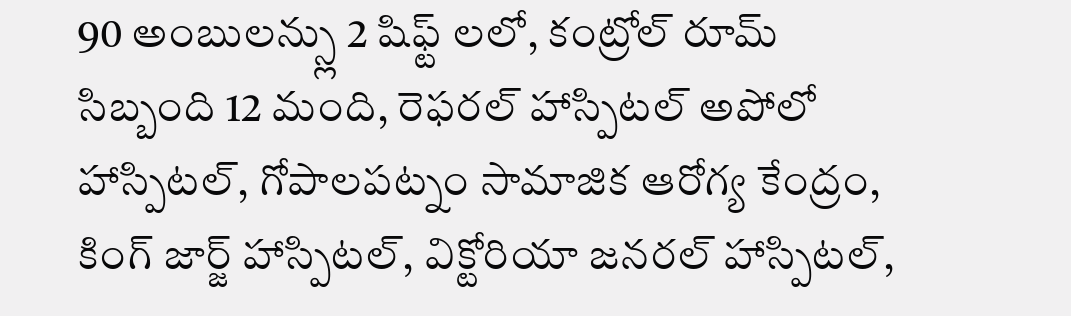90 అంబులన్స్లు 2 షిఫ్ట్ లలో, కంట్రోల్ రూమ్ సిబ్బంది 12 మంది, రెఫరల్ హాస్పిటల్ అపోలో హాస్పిటల్, గోపాలపట్నం సామాజిక ఆరోగ్య కేంద్రం, కింగ్ జార్జ్ హాస్పిటల్, విక్టోరియా జనరల్ హాస్పిటల్,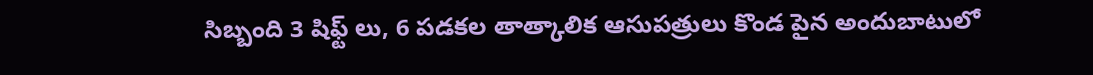సిబ్బంది 3 షిఫ్ట్ లు, 6 పడకల తాత్కాలిక ఆసుపత్రులు కొండ పైన అందుబాటులో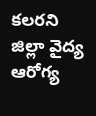కలరని జిల్లా వైద్య ఆరోగ్య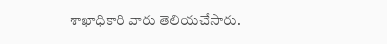శాఖాధికారి వారు తెలియచేసారు.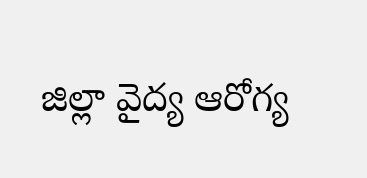జిల్లా వైద్య ఆరోగ్య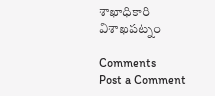శాఖాధికారి
విశాఖపట్నం

Comments
Post a Comment